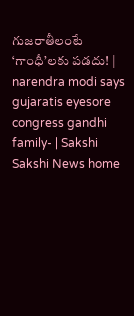గుజరాతీలంటే ‘గాంధీ’లకు పడదు! | narendra modi says gujaratis eyesore congress gandhi family- | Sakshi
Sakshi News home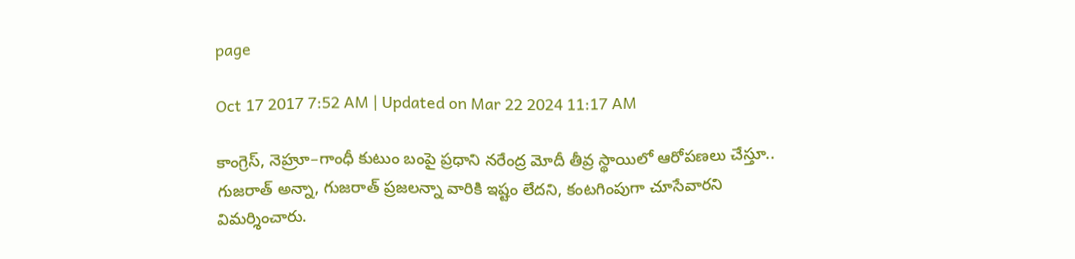page

Oct 17 2017 7:52 AM | Updated on Mar 22 2024 11:17 AM

కాంగ్రెస్, నెహ్రూ–గాంధీ కుటుం బంపై ప్రధాని నరేంద్ర మోదీ తీవ్ర స్థాయిలో ఆరోపణలు చేస్తూ.. గుజరాత్‌ అన్నా, గుజరాత్‌ ప్రజలన్నా వారికి ఇష్టం లేదని, కంటగింపుగా చూసేవారని విమర్శించారు.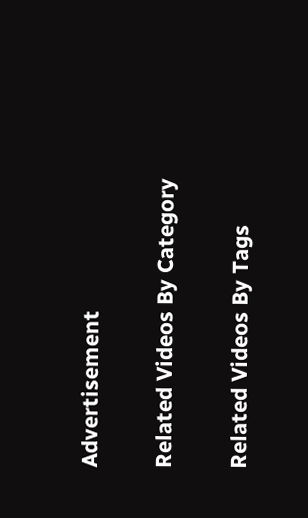Advertisement

Related Videos By Category

Related Videos By Tags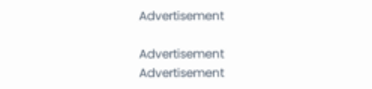Advertisement

Advertisement
Advertisement